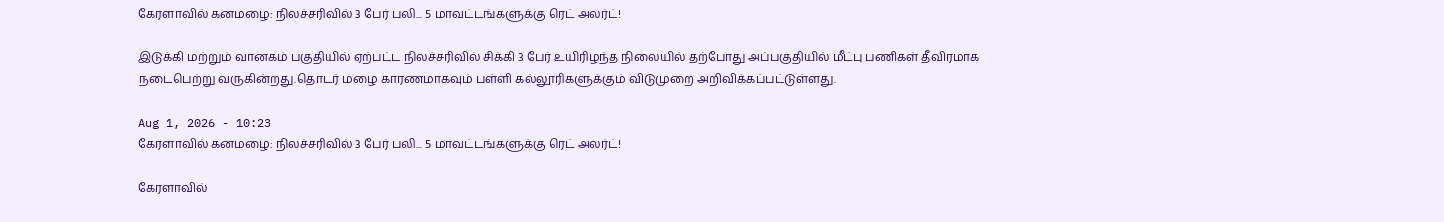கேரளாவில் கனமழை: நிலச்சரிவில் 3 பேர் பலி... 5 மாவட்டங்களுக்கு ரெட் அலர்ட்!

இடுக்கி மற்றும் வானகம் பகுதியில் ஏற்பட்ட நிலச்சரிவில் சிக்கி 3 பேர் உயிரிழந்த நிலையில் தற்போது அப்பகுதியில் மீட்பு பணிகள் தீவிரமாக நடைபெற்று வருகின்றது.தொடர் மழை காரணமாகவும் பள்ளி கல்லூரிகளுக்கும் விடுமுறை அறிவிக்கப்பட்டுள்ளது.

Aug 1, 2026 - 10:23
கேரளாவில் கனமழை: நிலச்சரிவில் 3 பேர் பலி... 5 மாவட்டங்களுக்கு ரெட் அலர்ட்!

கேரளாவில்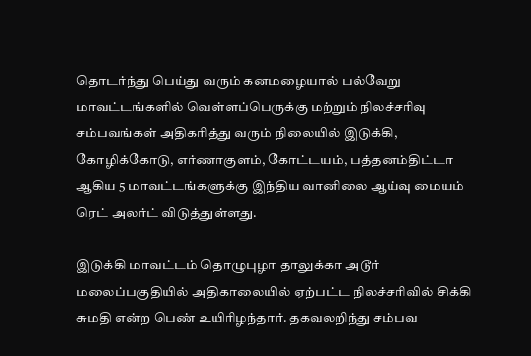தொடர்ந்து பெய்து வரும் கனமழையால் பல்வேறு மாவட்டங்களில் வெள்ளப்பெருக்கு மற்றும் நிலச்சரிவு சம்பவங்கள் அதிகரித்து வரும் நிலையில் இடுக்கி, கோழிக்கோடு, எர்ணாகுளம், கோட்டயம், பத்தனம்திட்டா ஆகிய 5 மாவட்டங்களுக்கு இந்திய வானிலை ஆய்வு மையம் ரெட் அலர்ட் விடுத்துள்ளது.

இடுக்கி மாவட்டம் தொழுபுழா தாலுக்கா அடூர் மலைப்பகுதியில் அதிகாலையில் ஏற்பட்ட நிலச்சரிவில் சிக்கி சுமதி என்ற பெண் உயிரிழந்தார். தகவலறிந்து சம்பவ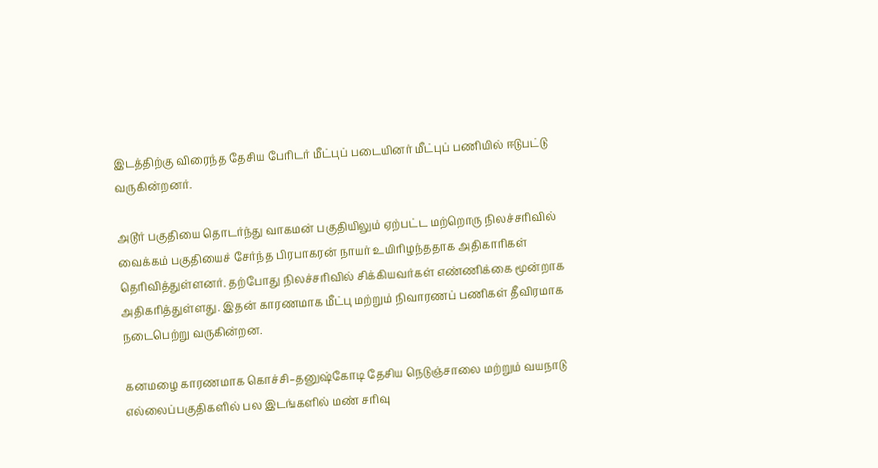இடத்திற்கு விரைந்த தேசிய பேரிடர் மீட்புப் படையினர் மீட்புப் பணியில் ஈடுபட்டு வருகின்றனர்.

அடூர் பகுதியை தொடர்ந்து வாகமன் பகுதியிலும் ஏற்பட்ட மற்றொரு நிலச்சரிவில் வைக்கம் பகுதியைச் சேர்ந்த பிரபாகரன் நாயர் உயிரிழந்ததாக அதிகாரிகள் தெரிவித்துள்ளனர். தற்போது நிலச்சரிவில் சிக்கியவர்கள் எண்ணிக்கை மூன்றாக அதிகரித்துள்ளது. இதன் காரணமாக மீட்பு மற்றும் நிவாரணப் பணிகள் தீவிரமாக நடைபெற்று வருகின்றன.

கனமழை காரணமாக கொச்சி–தனுஷ்கோடி தேசிய நெடுஞ்சாலை மற்றும் வயநாடு எல்லைப்பகுதிகளில் பல இடங்களில் மண் சரிவு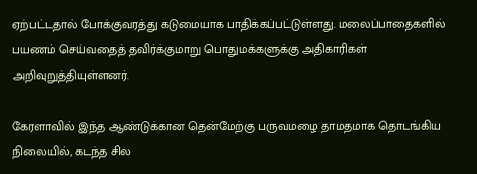ஏற்பட்டதால் போக்குவரத்து கடுமையாக பாதிக்கப்பட்டுள்ளது. மலைப்பாதைகளில் பயணம் செய்வதைத் தவிர்க்குமாறு பொதுமக்களுக்கு அதிகாரிகள் அறிவுறுத்தியுள்ளனர்.

கேரளாவில் இந்த ஆண்டுக்கான தென்மேற்கு பருவமழை தாமதமாக தொடங்கிய நிலையில், கடந்த சில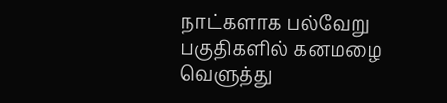நாட்களாக பல்வேறு பகுதிகளில் கனமழை வெளுத்து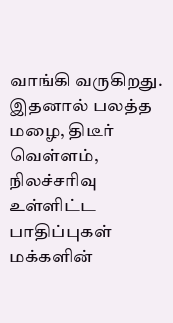வாங்கி வருகிறது. இதனால் பலத்த மழை, திடீர் வெள்ளம், நிலச்சரிவு உள்ளிட்ட பாதிப்புகள் மக்களின்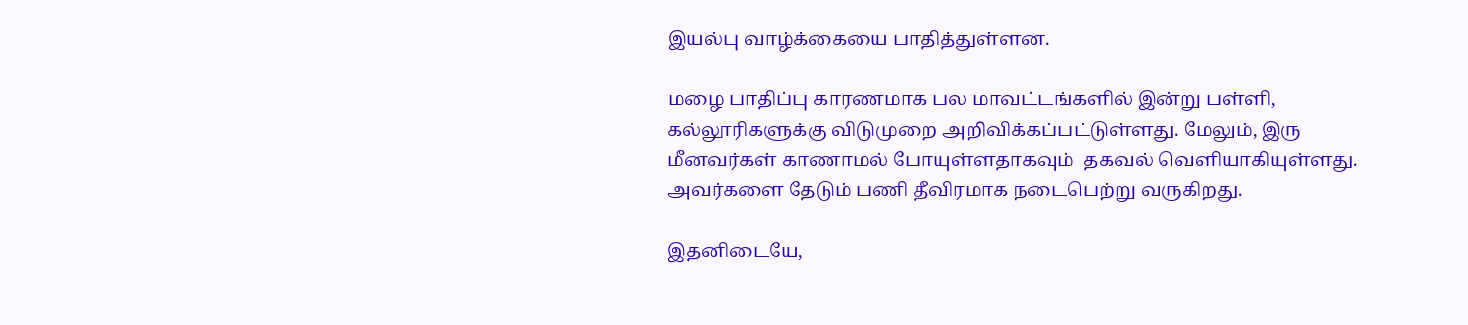இயல்பு வாழ்க்கையை பாதித்துள்ளன.

மழை பாதிப்பு காரணமாக பல மாவட்டங்களில் இன்று பள்ளி, கல்லூரிகளுக்கு விடுமுறை அறிவிக்கப்பட்டுள்ளது. மேலும், இரு மீனவர்கள் காணாமல் போயுள்ளதாகவும்  தகவல் வெளியாகியுள்ளது. அவர்களை தேடும் பணி தீவிரமாக நடைபெற்று வருகிறது.

இதனிடையே,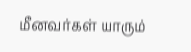மீனவர்கள் யாரும்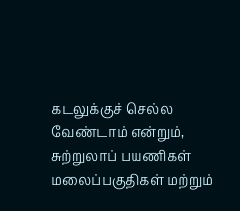கடலுக்குச் செல்ல வேண்டாம் என்றும், சுற்றுலாப் பயணிகள் மலைப்பகுதிகள் மற்றும்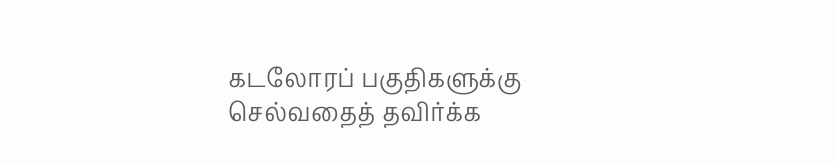கடலோரப் பகுதிகளுக்கு செல்வதைத் தவிர்க்க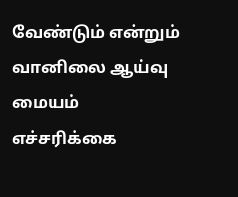வேண்டும் என்றும் வானிலை ஆய்வு மையம் எச்சரிக்கை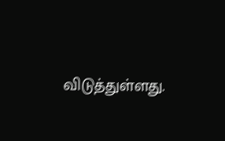விடுத்துள்ளது.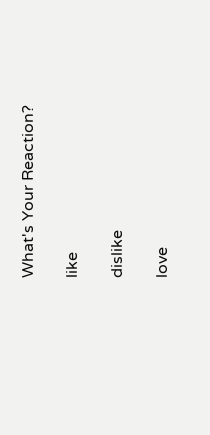What's Your Reaction?

like

dislike

love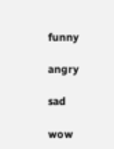funny

angry

sad

wow